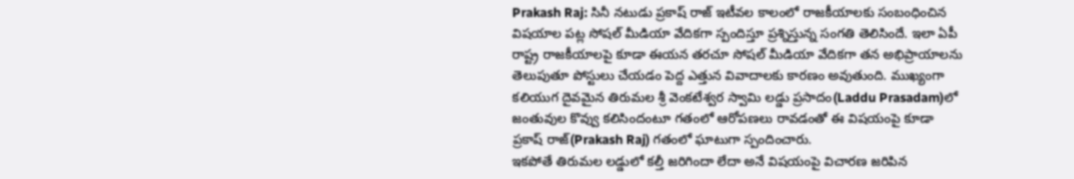Prakash Raj: సినీ నటుడు ప్రకాష్ రాజ్ ఇటీవల కాలంలో రాజకీయాలకు సంబంధించిన విషయాల పట్ల సోషల్ మీడియా వేదికగా స్పందిస్తూ ప్రశ్నిస్తున్న సంగతి తెలిసిందే. ఇలా ఏపీ రాష్ట్ర రాజకీయాలపై కూడా ఈయన తరచూ సోషల్ మీడియా వేదికగా తన అభిప్రాయాలను తెలుపుతూ పోస్టులు చేయడం పెద్ద ఎత్తున వివాదాలకు కారణం అవుతుంది. ముఖ్యంగా కలియుగ దైవమైన తిరుమల శ్రీ వెంకటేశ్వర స్వామి లడ్డు ప్రసాదం(Laddu Prasadam)లో జంతువుల కొవ్వు కలిసిందంటూ గతంలో ఆరోపణలు రావడంతో ఈ విషయంపై కూడా ప్రకాష్ రాజ్(Prakash Raj) గతంలో ఘాటుగా స్పందించారు.
ఇకపోతే తిరుమల లడ్డులో కల్తీ జరిగిందా లేదా అనే విషయంపై విచారణ జరిపిన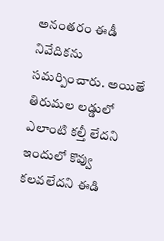అనంతరం ఈడీ నివేదికను సమర్పించారు. అయితే తిరుమల లడ్డులో ఎలాంటి కల్తీ లేదని ఇందులో కొవ్వు కలవలేదని ఈడి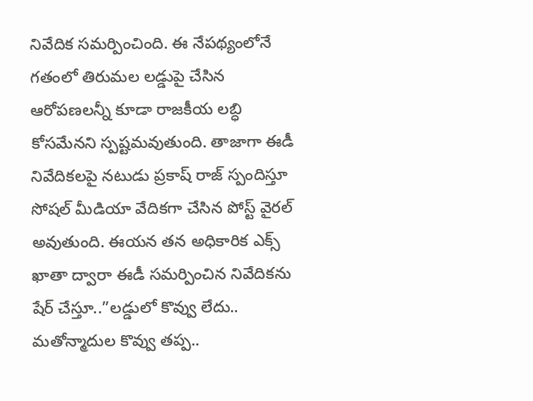నివేదిక సమర్పించింది. ఈ నేపథ్యంలోనే గతంలో తిరుమల లడ్డుపై చేసిన ఆరోపణలన్నీ కూడా రాజకీయ లబ్ధి కోసమేనని స్పష్టమవుతుంది. తాజాగా ఈడీ నివేదికలపై నటుడు ప్రకాష్ రాజ్ స్పందిస్తూ సోషల్ మీడియా వేదికగా చేసిన పోస్ట్ వైరల్ అవుతుంది. ఈయన తన అధికారిక ఎక్స్ ఖాతా ద్వారా ఈడీ సమర్పించిన నివేదికను షేర్ చేస్తూ..”లడ్డులో కొవ్వు లేదు.. మతోన్మాదుల కొవ్వు తప్ప..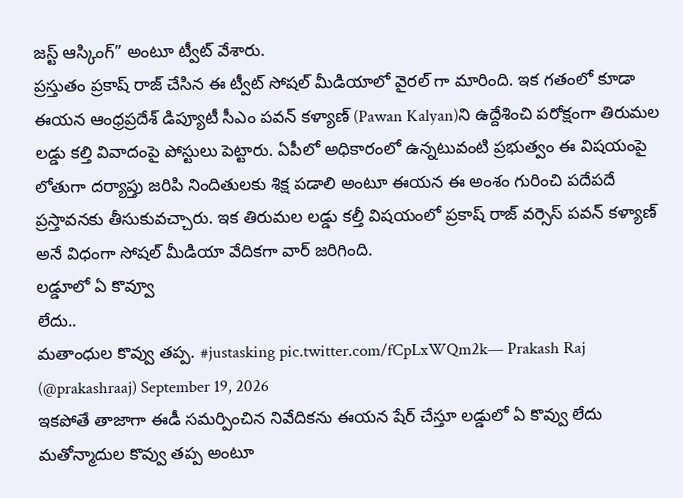జస్ట్ ఆస్కింగ్” అంటూ ట్వీట్ వేశారు.
ప్రస్తుతం ప్రకాష్ రాజ్ చేసిన ఈ ట్వీట్ సోషల్ మీడియాలో వైరల్ గా మారింది. ఇక గతంలో కూడా ఈయన ఆంధ్రప్రదేశ్ డిప్యూటీ సీఎం పవన్ కళ్యాణ్ (Pawan Kalyan)ని ఉద్దేశించి పరోక్షంగా తిరుమల లడ్డు కల్తి వివాదంపై పోస్టులు పెట్టారు. ఏపీలో అధికారంలో ఉన్నటువంటి ప్రభుత్వం ఈ విషయంపై లోతుగా దర్యాప్తు జరిపి నిందితులకు శిక్ష పడాలి అంటూ ఈయన ఈ అంశం గురించి పదేపదే ప్రస్తావనకు తీసుకువచ్చారు. ఇక తిరుమల లడ్డు కల్తీ విషయంలో ప్రకాష్ రాజ్ వర్సెస్ పవన్ కళ్యాణ్ అనే విధంగా సోషల్ మీడియా వేదికగా వార్ జరిగింది.
లడ్డూలో ఏ కొవ్వూ
లేదు..
మతాంధుల కొవ్వు తప్ప. #justasking pic.twitter.com/fCpLxWQm2k— Prakash Raj (@prakashraaj) September 19, 2026
ఇకపోతే తాజాగా ఈడీ సమర్పించిన నివేదికను ఈయన షేర్ చేస్తూ లడ్డులో ఏ కొవ్వు లేదు మతోన్మాదుల కొవ్వు తప్ప అంటూ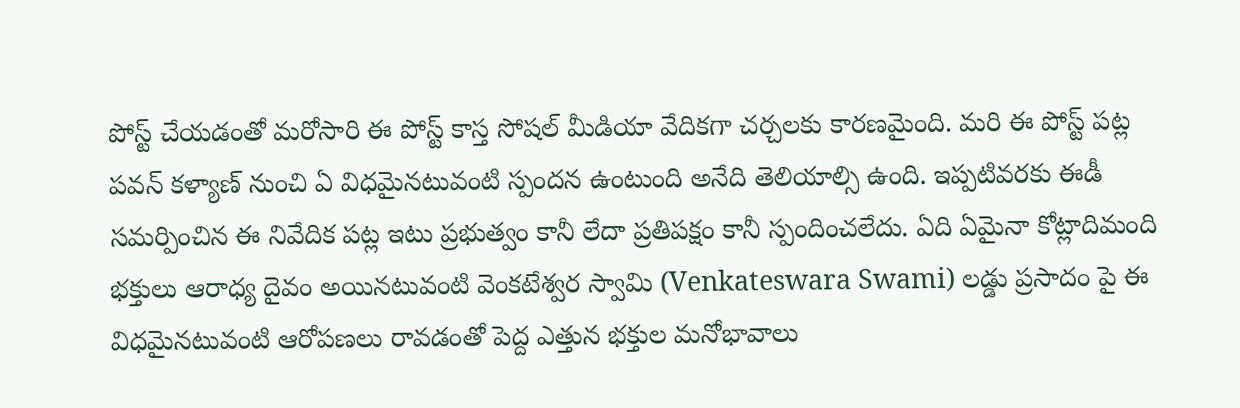పోస్ట్ చేయడంతో మరోసారి ఈ పోస్ట్ కాస్త సోషల్ మీడియా వేదికగా చర్చలకు కారణమైంది. మరి ఈ పోస్ట్ పట్ల పవన్ కళ్యాణ్ నుంచి ఏ విధమైనటువంటి స్పందన ఉంటుంది అనేది తెలియాల్సి ఉంది. ఇప్పటివరకు ఈడీ సమర్పించిన ఈ నివేదిక పట్ల ఇటు ప్రభుత్వం కానీ లేదా ప్రతిపక్షం కానీ స్పందించలేదు. ఏది ఏమైనా కోట్లాదిమంది భక్తులు ఆరాధ్య దైవం అయినటువంటి వెంకటేశ్వర స్వామి (Venkateswara Swami) లడ్డు ప్రసాదం పై ఈ విధమైనటువంటి ఆరోపణలు రావడంతో పెద్ద ఎత్తున భక్తుల మనోభావాలు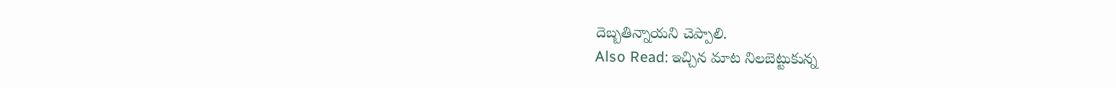దెబ్బతిన్నాయని చెప్పాలి.
Also Read: ఇచ్చిన మాట నిలబెట్టుకున్న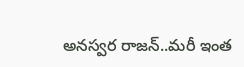అనస్వర రాజన్..మరీ ఇంత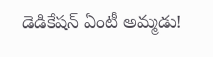డెడికేషన్ ఏంటీ అమ్మడు!